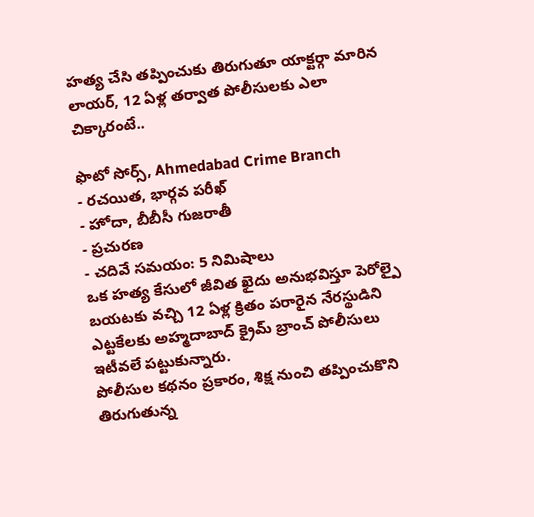హత్య చేసి తప్పించుకు తిరుగుతూ యాక్టర్గా మారిన లాయర్, 12 ఏళ్ల తర్వాత పోలీసులకు ఎలా చిక్కారంటే..

ఫొటో సోర్స్, Ahmedabad Crime Branch
- రచయిత, భార్గవ పరీఖ్
- హోదా, బీబీసీ గుజరాతీ
- ప్రచురణ
- చదివే సమయం: 5 నిమిషాలు
ఒక హత్య కేసులో జీవిత ఖైదు అనుభవిస్తూ పెరోల్పై బయటకు వచ్చి 12 ఏళ్ల క్రితం పరారైన నేరస్థుడిని ఎట్టకేలకు అహ్మదాబాద్ క్రైమ్ బ్రాంచ్ పోలీసులు ఇటీవలే పట్టుకున్నారు.
పోలీసుల కథనం ప్రకారం, శిక్ష నుంచి తప్పించుకొని తిరుగుతున్న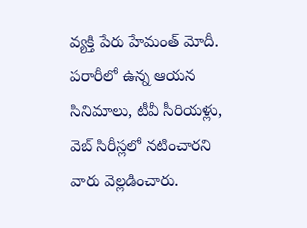వ్యక్తి పేరు హేమంత్ మోదీ. పరారీలో ఉన్న ఆయన సినిమాలు, టీవీ సీరియళ్లు, వెబ్ సిరీస్లలో నటించారని వారు వెల్లడించారు.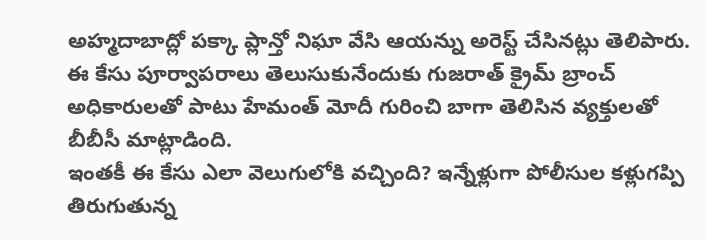అహ్మదాబాద్లో పక్కా ప్లాన్తో నిఘా వేసి ఆయన్ను అరెస్ట్ చేసినట్లు తెలిపారు.
ఈ కేసు పూర్వాపరాలు తెలుసుకునేందుకు గుజరాత్ క్రైమ్ బ్రాంచ్ అధికారులతో పాటు హేమంత్ మోదీ గురించి బాగా తెలిసిన వ్యక్తులతో బీబీసీ మాట్లాడింది.
ఇంతకీ ఈ కేసు ఎలా వెలుగులోకి వచ్చింది? ఇన్నేళ్లుగా పోలీసుల కళ్లుగప్పి తిరుగుతున్న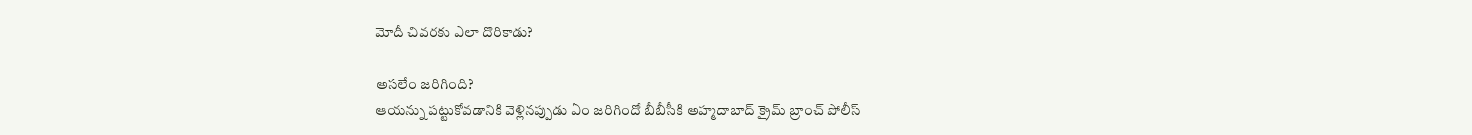మోదీ చివరకు ఎలా దొరికాడు?

అసలేం జరిగింది?
ఆయన్ను పట్టుకోవడానికి వెళ్లినప్పుడు ఏం జరిగిందో బీబీసీకి అహ్మదాబాద్ క్రైమ్ బ్రాంచ్ పోలీస్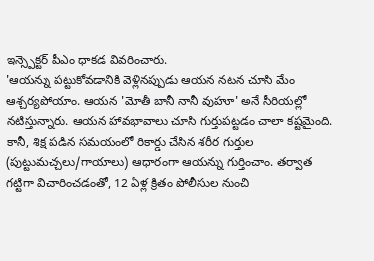ఇన్స్పెక్టర్ పీఎం ధాకడ వివరించారు.
'ఆయన్ను పట్టుకోవడానికి వెళ్లినప్పుడు ఆయన నటన చూసి మేం ఆశ్చర్యపోయాం. ఆయన 'మోతీ బానీ నానీ వుహూ' అనే సీరియల్లో నటిస్తున్నారు. ఆయన హావభావాలు చూసి గుర్తుపట్టడం చాలా కష్టమైంది. కానీ, శిక్ష పడిన సమయంలో రికార్డు చేసిన శరీర గుర్తుల (పుట్టుమచ్చలు/గాయాలు) ఆధారంగా ఆయన్ను గుర్తించాం. తర్వాత గట్టిగా విచారించడంతో, 12 ఏళ్ల క్రితం పోలీసుల నుంచి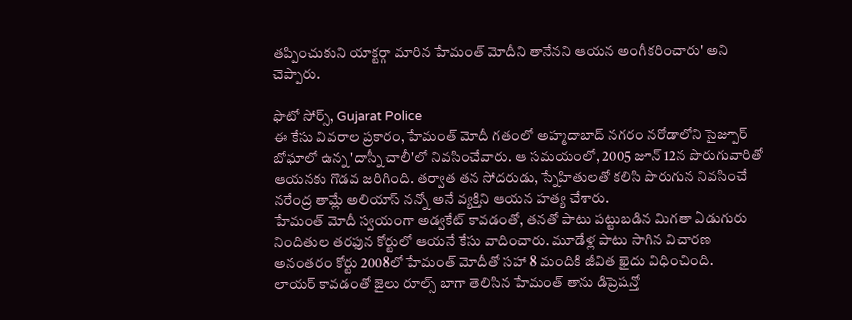తప్పించుకుని యాక్టర్గా మారిన హేమంత్ మోదీని తానేనని ఆయన అంగీకరించారు' అని చెప్పారు.

ఫొటో సోర్స్, Gujarat Police
ఈ కేసు వివరాల ప్రకారం, హేమంత్ మోదీ గతంలో అహ్మదాబాద్ నగరం నరోడాలోని సైజ్పూర్ బోఘాలో ఉన్న 'దాస్నీ చాలీ'లో నివసించేవారు. ఆ సమయంలో, 2005 జూన్ 12న పొరుగువారితో ఆయనకు గొడవ జరిగింది. తర్వాత తన సోదరుడు, స్నేహితులతో కలిసి పొరుగున నివసించే నరేంద్ర తామ్లే అలియాస్ నన్నో అనే వ్యక్తిని ఆయన హత్య చేశారు.
హేమంత్ మోదీ స్వయంగా అడ్వకేట్ కావడంతో, తనతో పాటు పట్టుబడిన మిగతా ఏడుగురు నిందితుల తరఫున కోర్టులో ఆయనే కేసు వాదించారు. మూడేళ్ల పాటు సాగిన విచారణ అనంతరం కోర్టు 2008లో హేమంత్ మోదీతో సహా 8 మందికి జీవిత ఖైదు విధించింది.
లాయర్ కావడంతో జైలు రూల్స్ బాగా తెలిసిన హేమంత్ తాను డిప్రెషన్తో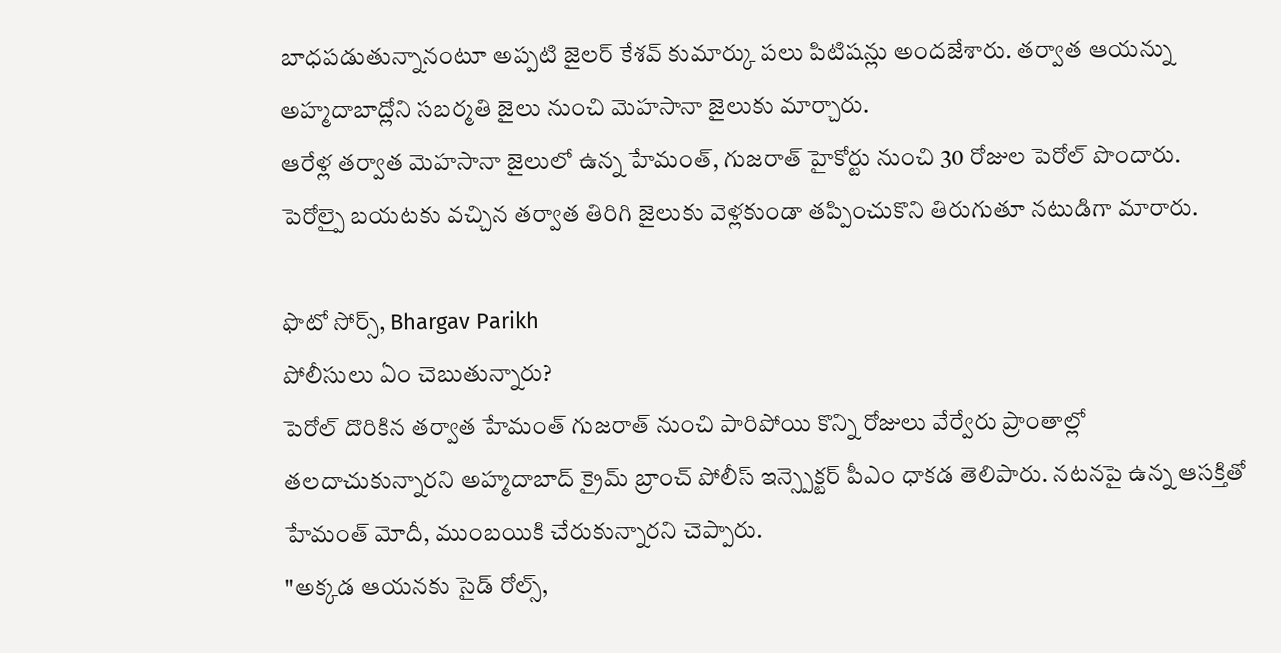బాధపడుతున్నానంటూ అప్పటి జైలర్ కేశవ్ కుమార్కు పలు పిటిషన్లు అందజేశారు. తర్వాత ఆయన్ను అహ్మదాబాద్లోని సబర్మతి జైలు నుంచి మెహసానా జైలుకు మార్చారు.
ఆరేళ్ల తర్వాత మెహసానా జైలులో ఉన్న హేమంత్, గుజరాత్ హైకోర్టు నుంచి 30 రోజుల పెరోల్ పొందారు. పెరోల్పై బయటకు వచ్చిన తర్వాత తిరిగి జైలుకు వెళ్లకుండా తప్పించుకొని తిరుగుతూ నటుడిగా మారారు.

ఫొటో సోర్స్, Bhargav Parikh
పోలీసులు ఏం చెబుతున్నారు?
పెరోల్ దొరికిన తర్వాత హేమంత్ గుజరాత్ నుంచి పారిపోయి కొన్ని రోజులు వేర్వేరు ప్రాంతాల్లో తలదాచుకున్నారని అహ్మదాబాద్ క్రైమ్ బ్రాంచ్ పోలీస్ ఇన్స్పెక్టర్ పీఎం ధాకడ తెలిపారు. నటనపై ఉన్న ఆసక్తితో హేమంత్ మోదీ, ముంబయికి చేరుకున్నారని చెప్పారు.
"అక్కడ ఆయనకు సైడ్ రోల్స్,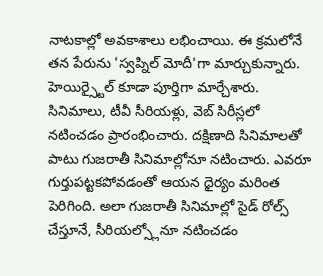నాటకాల్లో అవకాశాలు లభించాయి. ఈ క్రమలోనే తన పేరును 'స్వప్నిల్ మోదీ'గా మార్చుకున్నారు. హెయిర్స్టైల్ కూడా పూర్తిగా మార్చేశారు. సినిమాలు, టీవీ సీరియళ్లు, వెబ్ సిరీస్లలో నటించడం ప్రారంభించారు. దక్షిణాది సినిమాలతో పాటు గుజరాతీ సినిమాల్లోనూ నటించారు. ఎవరూ గుర్తుపట్టకపోవడంతో ఆయన ధైర్యం మరింత పెరిగింది. అలా గుజరాతీ సినిమాల్లో సైడ్ రోల్స్ చేస్తూనే, సీరియల్స్లోనూ నటించడం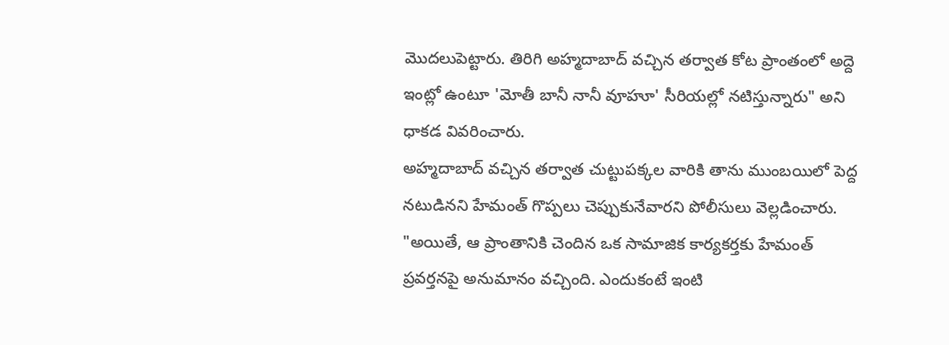మొదలుపెట్టారు. తిరిగి అహ్మదాబాద్ వచ్చిన తర్వాత కోట ప్రాంతంలో అద్దె ఇంట్లో ఉంటూ 'మోతీ బానీ నానీ వూహూ' సీరియల్లో నటిస్తున్నారు" అని ధాకడ వివరించారు.
అహ్మదాబాద్ వచ్చిన తర్వాత చుట్టుపక్కల వారికి తాను ముంబయిలో పెద్ద నటుడినని హేమంత్ గొప్పలు చెప్పుకునేవారని పోలీసులు వెల్లడించారు.
"అయితే, ఆ ప్రాంతానికి చెందిన ఒక సామాజిక కార్యకర్తకు హేమంత్ ప్రవర్తనపై అనుమానం వచ్చింది. ఎందుకంటే ఇంటి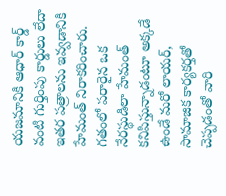యజమానికి ఆధార్ కార్డ్ వంటి గుర్తింపు కార్డులు లేదా ఇతర పత్రాలను ఇవ్వడానికి హేమంత్ నిరాకరించారు. గతంలో పరారైన ఒక నేరస్థుడిలా హేమంత్ కనిపిస్తున్నాడంటూ అక్కడే ఉండే మరో లాయర్, సామాజిక కార్యకర్తతో చెప్పడంతో వారి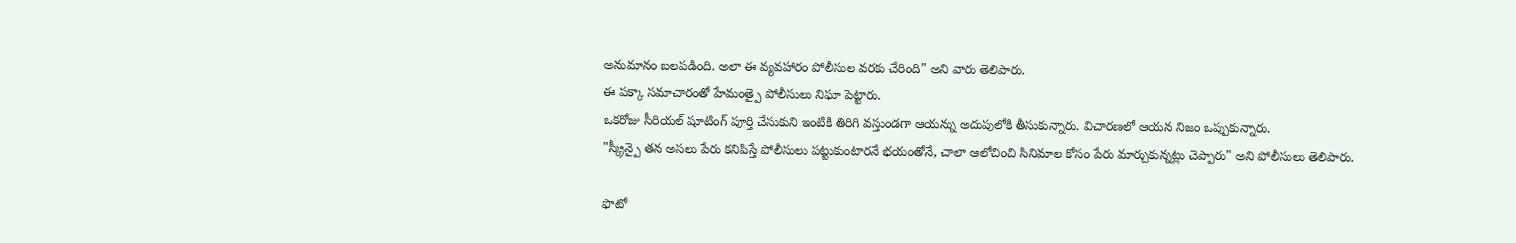అనుమానం బలపడింది. అలా ఈ వ్యవహారం పోలీసుల వరకు చేరింది" అని వారు తెలిపారు.
ఈ పక్కా సమాచారంతో హేమంత్పై పోలీసులు నిఘా పెట్టారు.
ఒకరోజు సీరియల్ షూటింగ్ పూర్తి చేసుకుని ఇంటికి తిరిగి వస్తుండగా ఆయన్ను అదుపులోకి తీసుకున్నారు. విచారణలో ఆయన నిజం ఒప్పుకున్నారు.
"స్క్రీన్పై తన అసలు పేరు కనిపిస్తే పోలీసులు పట్టుకుంటారనే భయంతోనే, చాలా ఆలోచించి సినిమాల కోసం పేరు మార్చుకున్నట్లు చెప్పారు" అని పోలీసులు తెలిపారు.

ఫొటో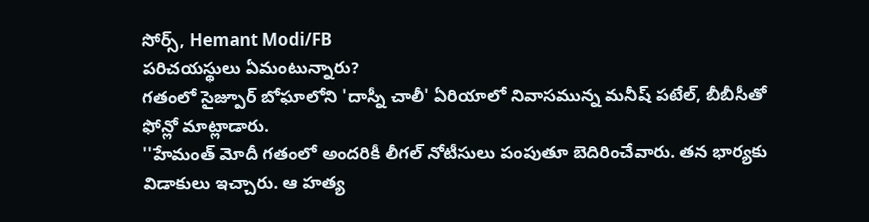సోర్స్, Hemant Modi/FB
పరిచయస్థులు ఏమంటున్నారు?
గతంలో సైజ్పూర్ బోఘాలోని 'దాస్నీ చాలీ' ఏరియాలో నివాసమున్న మనీష్ పటేల్, బీబీసీతో ఫోన్లో మాట్లాడారు.
''హేమంత్ మోదీ గతంలో అందరికీ లీగల్ నోటీసులు పంపుతూ బెదిరించేవారు. తన భార్యకు విడాకులు ఇచ్చారు. ఆ హత్య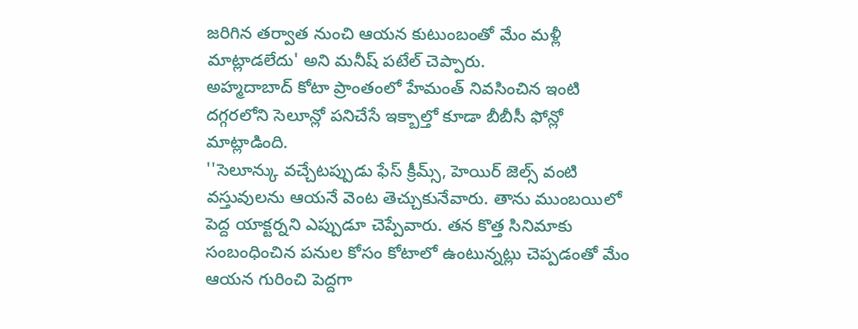జరిగిన తర్వాత నుంచి ఆయన కుటుంబంతో మేం మళ్లీ మాట్లాడలేదు' అని మనీష్ పటేల్ చెప్పారు.
అహ్మదాబాద్ కోటా ప్రాంతంలో హేమంత్ నివసించిన ఇంటి దగ్గరలోని సెలూన్లో పనిచేసే ఇక్బాల్తో కూడా బీబీసీ ఫోన్లో మాట్లాడింది.
''సెలూన్కు వచ్చేటప్పుడు ఫేస్ క్రీమ్స్, హెయిర్ జెల్స్ వంటి వస్తువులను ఆయనే వెంట తెచ్చుకునేవారు. తాను ముంబయిలో పెద్ద యాక్టర్నని ఎప్పుడూ చెప్పేవారు. తన కొత్త సినిమాకు సంబంధించిన పనుల కోసం కోటాలో ఉంటున్నట్లు చెప్పడంతో మేం ఆయన గురించి పెద్దగా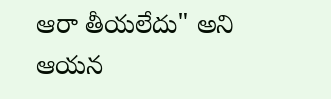ఆరా తీయలేదు" అని ఆయన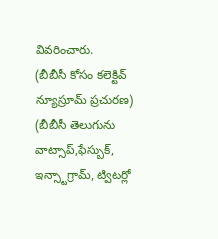వివరించారు.
(బీబీసీ కోసం కలెక్టివ్ న్యూస్రూమ్ ప్రచురణ)
(బీబీసీ తెలుగును వాట్సాప్,ఫేస్బుక్, ఇన్స్టాగ్రామ్, ట్విటర్లో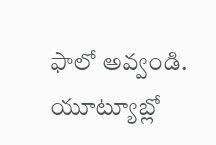ఫాలో అవ్వండి. యూట్యూబ్లో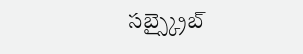సబ్స్క్రైబ్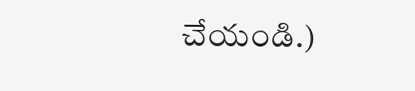చేయండి.)